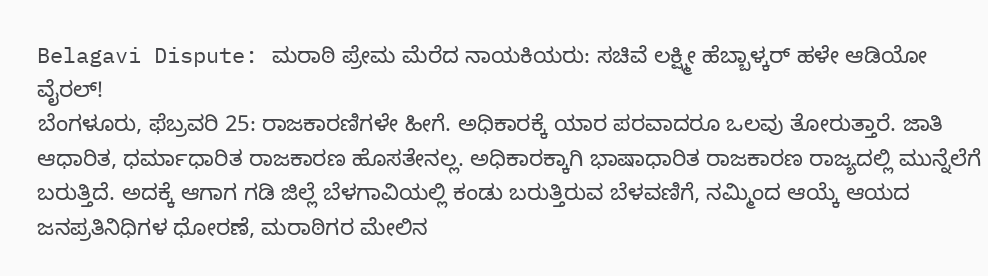Belagavi Dispute: ಮರಾಠಿ ಪ್ರೇಮ ಮೆರೆದ ನಾಯಕಿಯರು: ಸಚಿವೆ ಲಕ್ಷ್ಮೀ ಹೆಬ್ಬಾಳ್ಕರ್ ಹಳೇ ಆಡಿಯೋ ವೈರಲ್!
ಬೆಂಗಳೂರು, ಫೆಬ್ರವರಿ 25: ರಾಜಕಾರಣಿಗಳೇ ಹೀಗೆ. ಅಧಿಕಾರಕ್ಕೆ ಯಾರ ಪರವಾದರೂ ಒಲವು ತೋರುತ್ತಾರೆ. ಜಾತಿ ಆಧಾರಿತ, ಧರ್ಮಾಧಾರಿತ ರಾಜಕಾರಣ ಹೊಸತೇನಲ್ಲ. ಅಧಿಕಾರಕ್ಕಾಗಿ ಭಾಷಾಧಾರಿತ ರಾಜಕಾರಣ ರಾಜ್ಯದಲ್ಲಿ ಮುನ್ನೆಲೆಗೆ ಬರುತ್ತಿದೆ. ಅದಕ್ಕೆ ಆಗಾಗ ಗಡಿ ಜಿಲ್ಲೆ ಬೆಳಗಾವಿಯಲ್ಲಿ ಕಂಡು ಬರುತ್ತಿರುವ ಬೆಳವಣಿಗೆ, ನಮ್ಮಿಂದ ಆಯ್ಕೆ ಆಯದ ಜನಪ್ರತಿನಿಧಿಗಳ ಧೋರಣೆ, ಮರಾಠಿಗರ ಮೇಲಿನ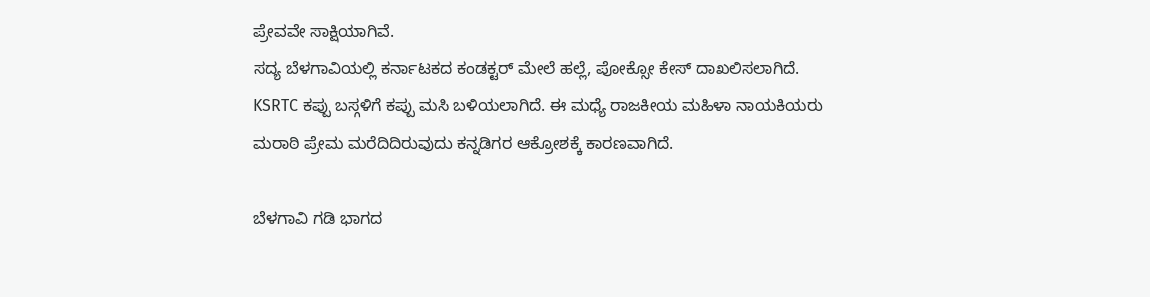ಪ್ರೇವವೇ ಸಾಕ್ಷಿಯಾಗಿವೆ.
ಸದ್ಯ ಬೆಳಗಾವಿಯಲ್ಲಿ ಕರ್ನಾಟಕದ ಕಂಡಕ್ಟರ್ ಮೇಲೆ ಹಲ್ಲೆ, ಪೋಕ್ಸೋ ಕೇಸ್ ದಾಖಲಿಸಲಾಗಿದೆ. KSRTC ಕಪ್ಪು ಬಸ್ಗಳಿಗೆ ಕಪ್ಪು ಮಸಿ ಬಳಿಯಲಾಗಿದೆ. ಈ ಮಧ್ಯೆ ರಾಜಕೀಯ ಮಹಿಳಾ ನಾಯಕಿಯರು ಮರಾಠಿ ಪ್ರೇಮ ಮರೆದಿದಿರುವುದು ಕನ್ನಡಿಗರ ಆಕ್ರೋಶಕ್ಕೆ ಕಾರಣವಾಗಿದೆ.

ಬೆಳಗಾವಿ ಗಡಿ ಭಾಗದ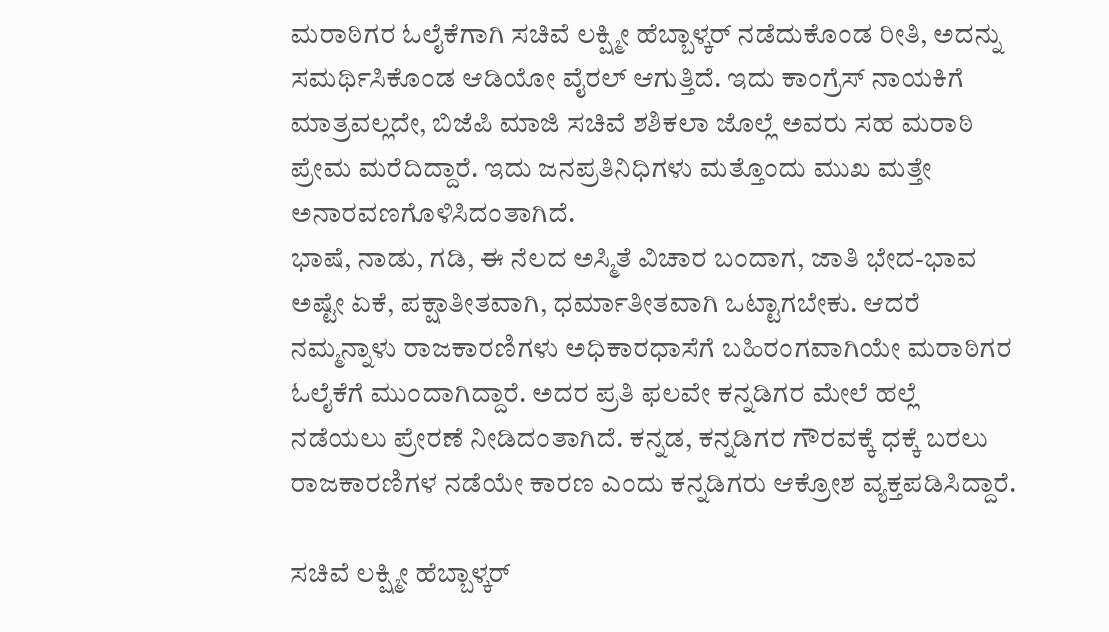ಮರಾಠಿಗರ ಓಲೈಕೆಗಾಗಿ ಸಚಿವೆ ಲಕ್ಷ್ಮೀ ಹೆಬ್ಬಾಳ್ಕರ್ ನಡೆದುಕೊಂಡ ರೀತಿ, ಅದನ್ನು ಸಮರ್ಥಿಸಿಕೊಂಡ ಆಡಿಯೋ ವೈರಲ್ ಆಗುತ್ತಿದೆ. ಇದು ಕಾಂಗ್ರೆಸ್ ನಾಯಕಿಗೆ ಮಾತ್ರವಲ್ಲದೇ, ಬಿಜೆಪಿ ಮಾಜಿ ಸಚಿವೆ ಶಶಿಕಲಾ ಜೊಲ್ಲೆ ಅವರು ಸಹ ಮರಾಠಿ ಪ್ರೇಮ ಮರೆದಿದ್ದಾರೆ. ಇದು ಜನಪ್ರತಿನಿಧಿಗಳು ಮತ್ತೊಂದು ಮುಖ ಮತ್ತೇ ಅನಾರವಣಗೊಳಿಸಿದಂತಾಗಿದೆ.
ಭಾಷೆ, ನಾಡು, ಗಡಿ, ಈ ನೆಲದ ಅಸ್ಮಿತೆ ವಿಚಾರ ಬಂದಾಗ, ಜಾತಿ ಭೇದ-ಭಾವ ಅಷ್ಟೇ ಏಕೆ, ಪಕ್ಷಾತೀತವಾಗಿ, ಧರ್ಮಾತೀತವಾಗಿ ಒಟ್ಟಾಗಬೇಕು. ಆದರೆ ನಮ್ಮನ್ನಾಳು ರಾಜಕಾರಣಿಗಳು ಅಧಿಕಾರಧಾಸೆಗೆ ಬಹಿರಂಗವಾಗಿಯೇ ಮರಾಠಿಗರ ಓಲೈಕೆಗೆ ಮುಂದಾಗಿದ್ದಾರೆ. ಅದರ ಪ್ರತಿ ಫಲವೇ ಕನ್ನಡಿಗರ ಮೇಲೆ ಹಲ್ಲೆ ನಡೆಯಲು ಪ್ರೇರಣೆ ನೀಡಿದಂತಾಗಿದೆ. ಕನ್ನಡ, ಕನ್ನಡಿಗರ ಗೌರವಕ್ಕೆ ಧಕ್ಕೆ ಬರಲು ರಾಜಕಾರಣಿಗಳ ನಡೆಯೇ ಕಾರಣ ಎಂದು ಕನ್ನಡಿಗರು ಆಕ್ರೋಶ ವ್ಯಕ್ತಪಡಿಸಿದ್ದಾರೆ.

ಸಚಿವೆ ಲಕ್ಷ್ಮೀ ಹೆಬ್ಬಾಳ್ಕರ್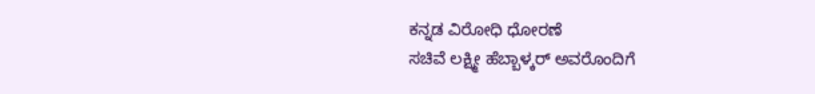ಕನ್ನಡ ವಿರೋಧಿ ಧೋರಣೆ
ಸಚಿವೆ ಲಕ್ಷ್ಮೀ ಹೆಬ್ಬಾಳ್ಕರ್ ಅವರೊಂದಿಗೆ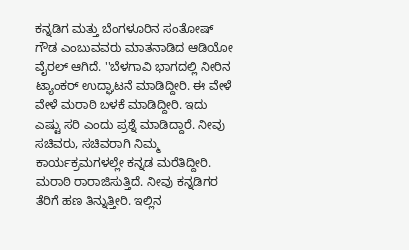ಕನ್ನಡಿಗ ಮತ್ತು ಬೆಂಗಳೂರಿನ ಸಂತೋಷ್ ಗೌಡ ಎಂಬುವವರು ಮಾತನಾಡಿದ ಆಡಿಯೋ ವೈರಲ್ ಆಗಿದೆ. ''ಬೆಳಗಾವಿ ಭಾಗದಲ್ಲಿ ನೀರಿನ ಟ್ಯಾಂಕರ್ ಉದ್ಘಾಟನೆ ಮಾಡಿದ್ದೀರಿ. ಈ ವೇಳೆ ವೇಳೆ ಮರಾಠಿ ಬಳಕೆ ಮಾಡಿದ್ದೀರಿ. ಇದು ಎಷ್ಟು ಸರಿ ಎಂದು ಪ್ರಶ್ನೆ ಮಾಡಿದ್ದಾರೆ. ನೀವು ಸಚಿವರು, ಸಚಿವರಾಗಿ ನಿಮ್ಮ ಕಾರ್ಯಕ್ರಮಗಳಲ್ಲೇ ಕನ್ನಡ ಮರೆತಿದ್ದೀರಿ. ಮರಾಠಿ ರಾರಾಜಿಸುತ್ತಿದೆ. ನೀವು ಕನ್ನಡಿಗರ ತೆರಿಗೆ ಹಣ ತಿನ್ನುತ್ತೀರಿ. ಇಲ್ಲಿನ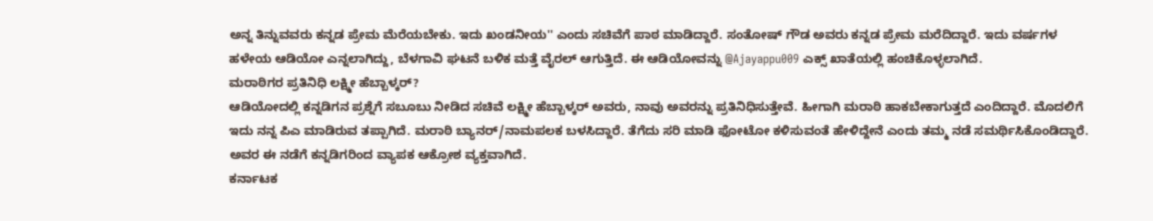ಅನ್ನ ತಿನ್ನುವವರು ಕನ್ನಡ ಪ್ರೇಮ ಮೆರೆಯಬೇಕು. ಇದು ಖಂಡನೀಯ'' ಎಂದು ಸಚಿವೆಗೆ ಪಾಠ ಮಾಡಿದ್ದಾರೆ. ಸಂತೋಷ್ ಗೌಡ ಅವರು ಕನ್ನಡ ಪ್ರೇಮ ಮರೆದಿದ್ದಾರೆ. ಇದು ವರ್ಷಗಳ ಹಳೇಯ ಆಡಿಯೋ ಎನ್ನಲಾಗಿದ್ದು, ಬೆಳಗಾವಿ ಘಟನೆ ಬಳಿಕ ಮತ್ತೆ ವೈರಲ್ ಆಗುತ್ತಿದೆ. ಈ ಆಡಿಯೋವನ್ನು @Ajayappu009 ಎಕ್ಸ್ ಖಾತೆಯಲ್ಲಿ ಹಂಚಿಕೊಳ್ಳಲಾಗಿದೆ.
ಮರಾಠಿಗರ ಪ್ರತಿನಿಧಿ ಲಕ್ಷ್ಮೀ ಹೆಬ್ಬಾಳ್ಕರ್?
ಆಡಿಯೋದಲ್ಲಿ ಕನ್ನಡಿಗನ ಪ್ರಶ್ನೆಗೆ ಸಬೂಬು ನೀಡಿದ ಸಚಿವೆ ಲಕ್ಷ್ಮೀ ಹೆಬ್ಬಾಳ್ಕರ್ ಅವರು, ನಾವು ಅವರನ್ನು ಪ್ರತಿನಿಧಿಸುತ್ತೇವೆ. ಹೀಗಾಗಿ ಮರಾಠಿ ಹಾಕಬೇಕಾಗುತ್ತದೆ ಎಂದಿದ್ದಾರೆ. ಮೊದಲಿಗೆ ಇದು ನನ್ನ ಪಿಎ ಮಾಡಿರುವ ತಪ್ಪಾಗಿದೆ. ಮರಾಠಿ ಬ್ಯಾನರ್/ನಾಮಪಲಕ ಬಳಸಿದ್ದಾರೆ. ತೆಗೆದು ಸರಿ ಮಾಡಿ ಫೋಟೋ ಕಳಿಸುವಂತೆ ಹೇಳಿದ್ದೇನೆ ಎಂದು ತಮ್ಮ ನಡೆ ಸಮರ್ಥಿಸಿಕೊಂಡಿದ್ದಾರೆ. ಅವರ ಈ ನಡೆಗೆ ಕನ್ನಡಿಗರಿಂದ ವ್ಯಾಪಕ ಆಕ್ರೋಶ ವ್ಯಕ್ತವಾಗಿದೆ.
ಕರ್ನಾಟಕ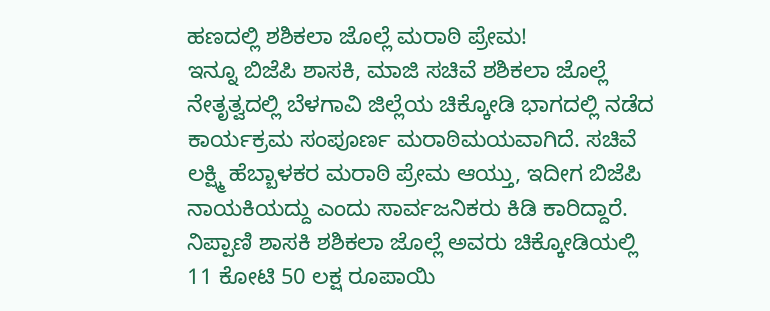ಹಣದಲ್ಲಿ ಶಶಿಕಲಾ ಜೊಲ್ಲೆ ಮರಾಠಿ ಪ್ರೇಮ!
ಇನ್ನೂ ಬಿಜೆಪಿ ಶಾಸಕಿ, ಮಾಜಿ ಸಚಿವೆ ಶಶಿಕಲಾ ಜೊಲ್ಲೆ ನೇತೃತ್ವದಲ್ಲಿ ಬೆಳಗಾವಿ ಜಿಲ್ಲೆಯ ಚಿಕ್ಕೋಡಿ ಭಾಗದಲ್ಲಿ ನಡೆದ ಕಾರ್ಯಕ್ರಮ ಸಂಪೂರ್ಣ ಮರಾಠಿಮಯವಾಗಿದೆ. ಸಚಿವೆ ಲಕ್ಷ್ಮಿ ಹೆಬ್ಬಾಳಕರ ಮರಾಠಿ ಪ್ರೇಮ ಆಯ್ತು, ಇದೀಗ ಬಿಜೆಪಿ ನಾಯಕಿಯದ್ದು ಎಂದು ಸಾರ್ವಜನಿಕರು ಕಿಡಿ ಕಾರಿದ್ದಾರೆ.
ನಿಪ್ಪಾಣಿ ಶಾಸಕಿ ಶಶಿಕಲಾ ಜೊಲ್ಲೆ ಅವರು ಚಿಕ್ಕೋಡಿಯಲ್ಲಿ 11 ಕೋಟಿ 50 ಲಕ್ಷ ರೂಪಾಯಿ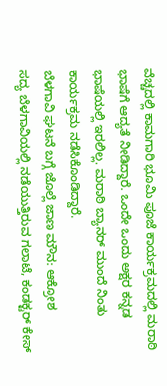ವೆಚ್ಚದಲ್ಲಿ ಕಾಮಗಾರಿ ಭೂಮಿ ಪೂಜೆ ಕಾರ್ಯಕ್ರಮದಲ್ಲಿ ಮರಾಠಿ ಭಾಷೆಗೆ ಆದ್ಯತೆ ನೀಡಿದ್ದಾರೆ. ಒಂದೇ ಒಂದು ಅಕ್ಷರ ಕನ್ನಡ ಭಾಷೆಯಲ್ಲಿ ಇರಲಿಲ್ಲ. ಮರಾಠಿ ಬ್ಯಾನರ್ ಮುಂದೆ ನಿಂತು ಕಾರ್ಯಕ್ರಮ ನಡೆಸಿಕೊಂಡಿದ್ದಾರೆ.
ಬೆಳಗಾವಿ ಘಟನೆ ಬಗ್ಗೆ ಜೊಲ್ಲೆ ಜಾಣ ಮೌನ: ಆಕ್ರೋಶ
ಸದ್ಯ ಬೆಳಗಾವಿಯಲ್ಲಿ ನಡೆಯುತ್ತಿರುವ ಗಲಾಟೆ, ಕಂಡಕ್ಟರ್ ಕೇಸ್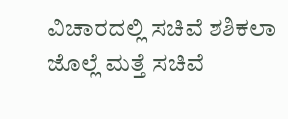ವಿಚಾರದಲ್ಲಿ ಸಚಿವೆ ಶಶಿಕಲಾ ಜೊಲ್ಲೆ ಮತ್ತೆ ಸಚಿವೆ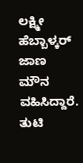ಲಕ್ಷ್ಮೀ ಹೆಬ್ಬಾಳ್ಕರ್ ಜಾಣ ಮೌನ ವಹಿಸಿದ್ದಾರೆ. ತುಟಿ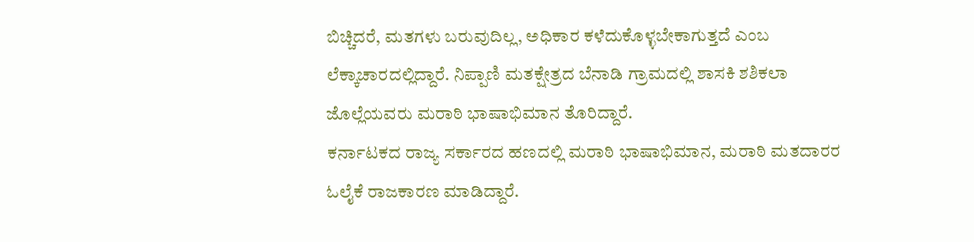ಬಿಚ್ಚಿದರೆ, ಮತಗಳು ಬರುವುದಿಲ್ಲ, ಅಧಿಕಾರ ಕಳೆದುಕೊಳ್ಳಬೇಕಾಗುತ್ತದೆ ಎಂಬ ಲೆಕ್ಕಾಚಾರದಲ್ಲಿದ್ದಾರೆ. ನಿಪ್ಪಾಣಿ ಮತಕ್ಷೇತ್ರದ ಬೆನಾಡಿ ಗ್ರಾಮದಲ್ಲಿ ಶಾಸಕಿ ಶಶಿಕಲಾ ಜೊಲ್ಲೆಯವರು ಮರಾಠಿ ಭಾಷಾಭಿಮಾನ ತೊರಿದ್ದಾರೆ.
ಕರ್ನಾಟಕದ ರಾಜ್ಯ ಸರ್ಕಾರದ ಹಣದಲ್ಲಿ ಮರಾಠಿ ಭಾಷಾಭಿಮಾನ, ಮರಾಠಿ ಮತದಾರರ ಓಲೈಕೆ ರಾಜಕಾರಣ ಮಾಡಿದ್ದಾರೆ.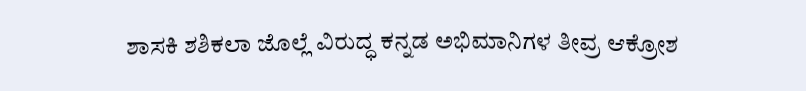ಶಾಸಕಿ ಶಶಿಕಲಾ ಜೊಲ್ಲೆ ವಿರುದ್ಧ ಕನ್ನಡ ಅಭಿಮಾನಿಗಳ ತೀವ್ರ ಆಕ್ರೋಶ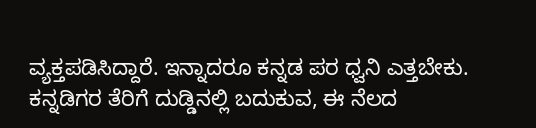ವ್ಯಕ್ತಪಡಿಸಿದ್ದಾರೆ. ಇನ್ನಾದರೂ ಕನ್ನಡ ಪರ ಧ್ವನಿ ಎತ್ತಬೇಕು. ಕನ್ನಡಿಗರ ತೆರಿಗೆ ದುಡ್ಡಿನಲ್ಲಿ ಬದುಕುವ, ಈ ನೆಲದ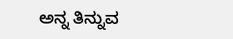ಅನ್ನ ತಿನ್ನುವ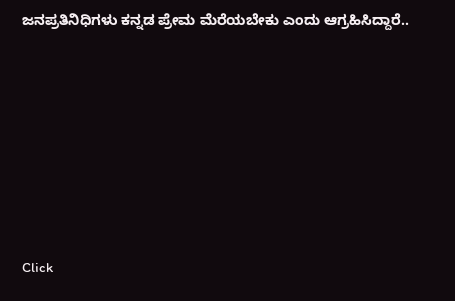ಜನಪ್ರತಿನಿಧಿಗಳು ಕನ್ನಡ ಪ್ರೇಮ ಮೆರೆಯಬೇಕು ಎಂದು ಆಗ್ರಹಿಸಿದ್ದಾರೆ..












Click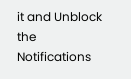it and Unblock the Notifications